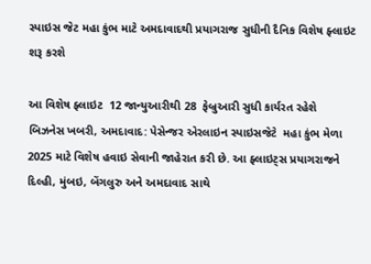સ્પાઇસ જેટ મહા કુંભ માટે અમદાવાદથી પ્રયાગરાજ સુધીની દૈનિક વિશેષ ફ્લાઇટ શરૂ કરશે

આ વિશેષ ફ્લાઇટ  12 જાન્યુઆરીથી 28  ફેબ્રુઆરી સુધી કાર્યરત રહેશે   બિઝનેસ ખબરી, અમદાવાદ: પેસેન્જર એરલાઇન સ્પાઇસજેટે  મહા કુંભ મેળા 2025 માટે વિશેષ હવાઇ સેવાની જાહેરાત કરી છે. આ ફ્લાઇટ્સ પ્રયાગરાજને દિલ્હી, મુંબઇ, બેંગલુરુ અને અમદાવાદ સાથે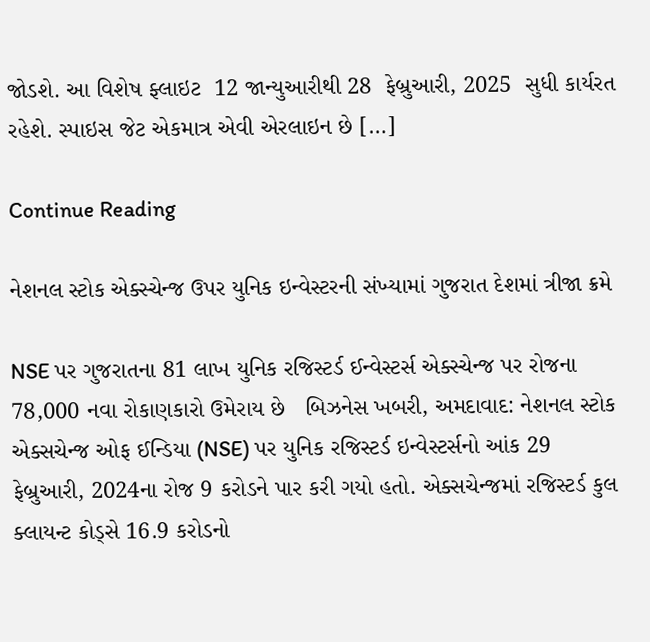જોડશે. આ વિશેષ ફ્લાઇટ  12 જાન્યુઆરીથી 28  ફેબ્રુઆરી, 2025  સુધી કાર્યરત રહેશે. સ્પાઇસ જેટ એકમાત્ર એવી એરલાઇન છે […]

Continue Reading

નેશનલ સ્ટોક એક્સ્ચેન્જ ઉપર યુનિક ઇન્વેસ્ટરની સંખ્યામાં ગુજરાત દેશમાં ત્રીજા ક્રમે

NSE પર ગુજરાતના 81 લાખ યુનિક રજિસ્ટર્ડ ઈન્વેસ્ટર્સ એક્સ્ચેન્જ પર રોજના 78,000 નવા રોકાણકારો ઉમેરાય છે   બિઝનેસ ખબરી, અમદાવાદ: નેશનલ સ્ટોક એક્સચેન્જ ઓફ ઈન્ડિયા (NSE) પર યુનિક રજિસ્ટર્ડ ઇન્વેસ્ટર્સનો આંક 29 ફેબ્રુઆરી, 2024ના રોજ 9 કરોડને પાર કરી ગયો હતો. એક્સચેન્જમાં રજિસ્ટર્ડ કુલ ક્લાયન્ટ કોડ્સે 16.9 કરોડનો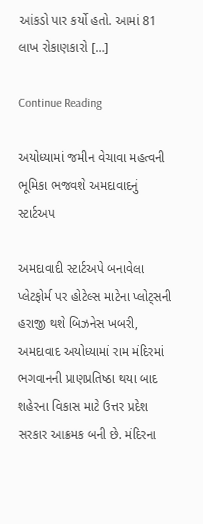આંકડો પાર કર્યો હતો. આમાં 81 લાખ રોકાણકારો […]

Continue Reading

અયોધ્યામાં જમીન વેચાવા મહત્વની ભૂમિકા ભજવશે અમદાવાદનું સ્ટાર્ટઅપ

અમદાવાદી સ્ટાર્ટઅપે બનાવેલા પ્લેટફોર્મ પર હોટેલ્સ માટેના પ્લોટ્સની હરાજી થશે બિઝનેસ ખબરી, અમદાવાદ અયોધ્યામાં રામ મંદિરમાં ભગવાનની પ્રાણપ્રતિષ્ઠા થયા બાદ શહેરના વિકાસ માટે ઉત્તર પ્રદેશ સરકાર આક્રમક બની છે. મંદિરના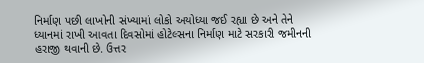નિર્માણ પછી લાખોની સંખ્યામાં લોકો અયોધ્યા જઈ રહ્યા છે અને તેને ધ્યાનમાં રાખી આવતા દિવસોમાં હોટેલ્સના નિર્માણ માટે સરકારી જમીનની હરાજી થવાની છે. ઉત્તર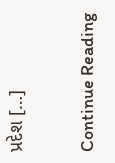પ્રદેશ […]

Continue Reading